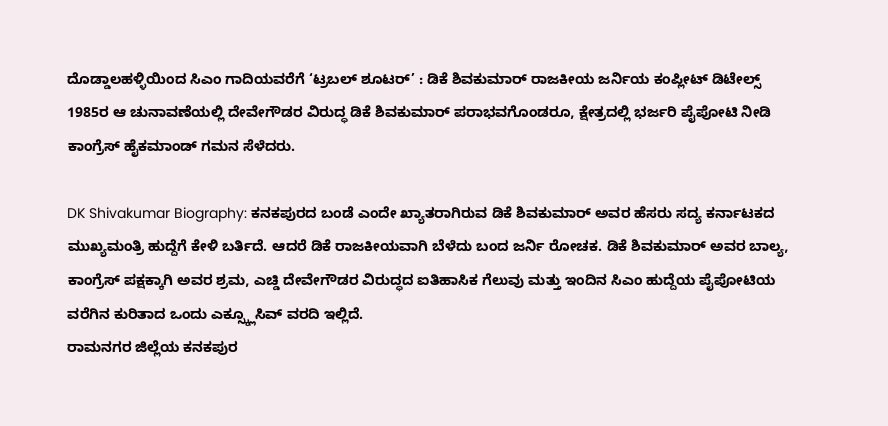ದೊಡ್ಡಾಲಹಳ್ಳಿಯಿಂದ ಸಿಎಂ ಗಾದಿಯವರೆಗೆ ‘ಟ್ರಬಲ್ ಶೂಟರ್’ : ಡಿಕೆ ಶಿವಕುಮಾರ್ ರಾಜಕೀಯ ಜರ್ನಿಯ ಕಂಪ್ಲೀಟ್ ಡಿಟೇಲ್ಸ್
1985ರ ಆ ಚುನಾವಣೆಯಲ್ಲಿ ದೇವೇಗೌಡರ ವಿರುದ್ಧ ಡಿಕೆ ಶಿವಕುಮಾರ್ ಪರಾಭವಗೊಂಡರೂ, ಕ್ಷೇತ್ರದಲ್ಲಿ ಭರ್ಜರಿ ಪೈಪೋಟಿ ನೀಡಿ ಕಾಂಗ್ರೆಸ್ ಹೈಕಮಾಂಡ್ ಗಮನ ಸೆಳೆದರು.

DK Shivakumar Biography: ಕನಕಪುರದ ಬಂಡೆ ಎಂದೇ ಖ್ಯಾತರಾಗಿರುವ ಡಿಕೆ ಶಿವಕುಮಾರ್ ಅವರ ಹೆಸರು ಸದ್ಯ ಕರ್ನಾಟಕದ ಮುಖ್ಯಮಂತ್ರಿ ಹುದ್ದೆಗೆ ಕೇಳಿ ಬರ್ತಿದೆ. ಆದರೆ ಡಿಕೆ ರಾಜಕೀಯವಾಗಿ ಬೆಳೆದು ಬಂದ ಜರ್ನಿ ರೋಚಕ. ಡಿಕೆ ಶಿವಕುಮಾರ್ ಅವರ ಬಾಲ್ಯ, ಕಾಂಗ್ರೆಸ್ ಪಕ್ಷಕ್ಕಾಗಿ ಅವರ ಶ್ರಮ, ಎಚ್ಡಿ ದೇವೇಗೌಡರ ವಿರುದ್ಧದ ಐತಿಹಾಸಿಕ ಗೆಲುವು ಮತ್ತು ಇಂದಿನ ಸಿಎಂ ಹುದ್ದೆಯ ಪೈಪೋಟಿಯ ವರೆಗಿನ ಕುರಿತಾದ ಒಂದು ಎಕ್ಸ್ಕ್ಲೂಸಿವ್ ವರದಿ ಇಲ್ಲಿದೆ.
ರಾಮನಗರ ಜಿಲ್ಲೆಯ ಕನಕಪುರ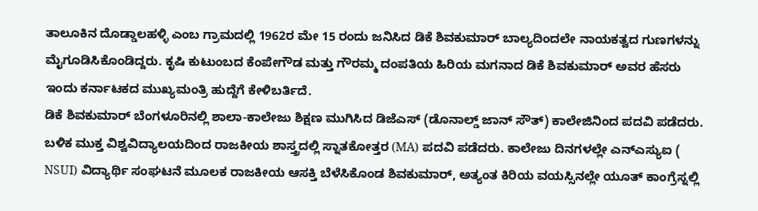ತಾಲೂಕಿನ ದೊಡ್ಡಾಲಹಳ್ಳಿ ಎಂಬ ಗ್ರಾಮದಲ್ಲಿ 1962ರ ಮೇ 15 ರಂದು ಜನಿಸಿದ ಡಿಕೆ ಶಿವಕುಮಾರ್ ಬಾಲ್ಯದಿಂದಲೇ ನಾಯಕತ್ವದ ಗುಣಗಳನ್ನು ಮೈಗೂಡಿಸಿಕೊಂಡಿದ್ದರು. ಕೃಷಿ ಕುಟುಂಬದ ಕೆಂಪೇಗೌಡ ಮತ್ತು ಗೌರಮ್ಮ ದಂಪತಿಯ ಹಿರಿಯ ಮಗನಾದ ಡಿಕೆ ಶಿವಕುಮಾರ್ ಅವರ ಹೆಸರು ಇಂದು ಕರ್ನಾಟಕದ ಮುಖ್ಯಮಂತ್ರಿ ಹುದ್ದೆಗೆ ಕೇಳಿಬರ್ತಿದೆ.
ಡಿಕೆ ಶಿವಕುಮಾರ್ ಬೆಂಗಳೂರಿನಲ್ಲಿ ಶಾಲಾ-ಕಾಲೇಜು ಶಿಕ್ಷಣ ಮುಗಿಸಿದ ಡಿಜೆಎಸ್ (ಡೊನಾಲ್ಡ್ ಜಾನ್ ಸೌತ್) ಕಾಲೇಜಿನಿಂದ ಪದವಿ ಪಡೆದರು. ಬಳಿಕ ಮುಕ್ತ ವಿಶ್ವವಿದ್ಯಾಲಯದಿಂದ ರಾಜಕೀಯ ಶಾಸ್ತ್ರದಲ್ಲಿ ಸ್ನಾತಕೋತ್ತರ (MA) ಪದವಿ ಪಡೆದರು. ಕಾಲೇಜು ದಿನಗಳಲ್ಲೇ ಎನ್ಎಸ್ಯುಐ ( NSUI) ವಿದ್ಯಾರ್ಥಿ ಸಂಘಟನೆ ಮೂಲಕ ರಾಜಕೀಯ ಆಸಕ್ತಿ ಬೆಳೆಸಿಕೊಂಡ ಶಿವಕುಮಾರ್, ಅತ್ಯಂತ ಕಿರಿಯ ವಯಸ್ಸಿನಲ್ಲೇ ಯೂತ್ ಕಾಂಗ್ರೆಸ್ನಲ್ಲಿ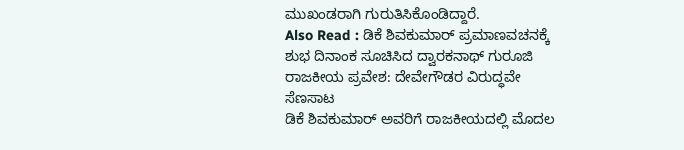ಮುಖಂಡರಾಗಿ ಗುರುತಿಸಿಕೊಂಡಿದ್ದಾರೆ.
Also Read : ಡಿಕೆ ಶಿವಕುಮಾರ್ ಪ್ರಮಾಣವಚನಕ್ಕೆ ಶುಭ ದಿನಾಂಕ ಸೂಚಿಸಿದ ದ್ವಾರಕನಾಥ್ ಗುರೂಜಿ
ರಾಜಕೀಯ ಪ್ರವೇಶ: ದೇವೇಗೌಡರ ವಿರುದ್ಧವೇ ಸೆಣಸಾಟ
ಡಿಕೆ ಶಿವಕುಮಾರ್ ಅವರಿಗೆ ರಾಜಕೀಯದಲ್ಲಿ ಮೊದಲ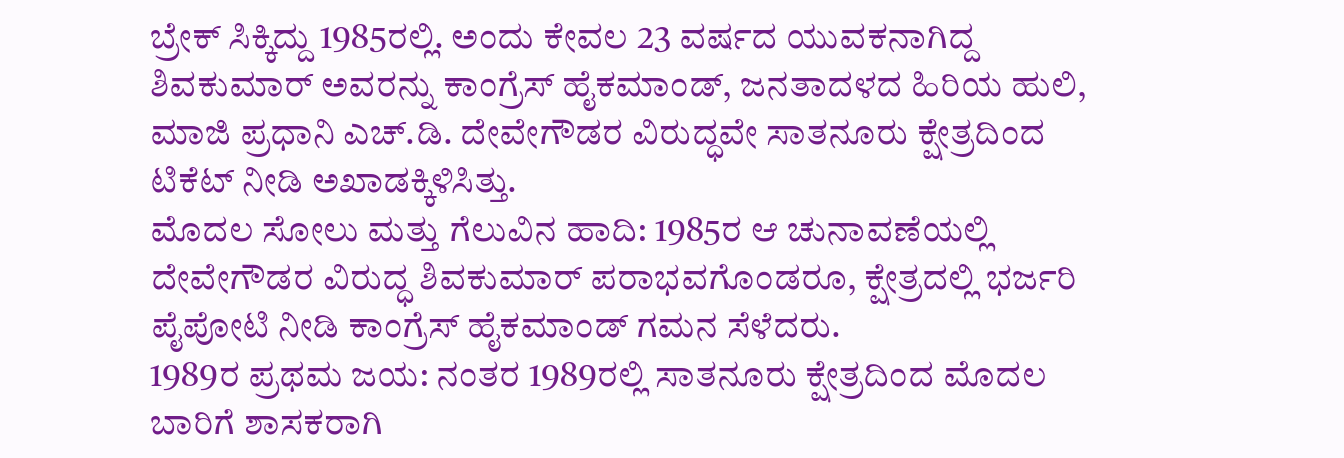ಬ್ರೇಕ್ ಸಿಕ್ಕಿದ್ದು 1985ರಲ್ಲಿ. ಅಂದು ಕೇವಲ 23 ವರ್ಷದ ಯುವಕನಾಗಿದ್ದ ಶಿವಕುಮಾರ್ ಅವರನ್ನು ಕಾಂಗ್ರೆಸ್ ಹೈಕಮಾಂಡ್, ಜನತಾದಳದ ಹಿರಿಯ ಹುಲಿ, ಮಾಜಿ ಪ್ರಧಾನಿ ಎಚ್.ಡಿ. ದೇವೇಗೌಡರ ವಿರುದ್ಧವೇ ಸಾತನೂರು ಕ್ಷೇತ್ರದಿಂದ ಟಿಕೆಟ್ ನೀಡಿ ಅಖಾಡಕ್ಕಿಳಿಸಿತ್ತು.
ಮೊದಲ ಸೋಲು ಮತ್ತು ಗೆಲುವಿನ ಹಾದಿ: 1985ರ ಆ ಚುನಾವಣೆಯಲ್ಲಿ ದೇವೇಗೌಡರ ವಿರುದ್ಧ ಶಿವಕುಮಾರ್ ಪರಾಭವಗೊಂಡರೂ, ಕ್ಷೇತ್ರದಲ್ಲಿ ಭರ್ಜರಿ ಪೈಪೋಟಿ ನೀಡಿ ಕಾಂಗ್ರೆಸ್ ಹೈಕಮಾಂಡ್ ಗಮನ ಸೆಳೆದರು.
1989ರ ಪ್ರಥಮ ಜಯ: ನಂತರ 1989ರಲ್ಲಿ ಸಾತನೂರು ಕ್ಷೇತ್ರದಿಂದ ಮೊದಲ ಬಾರಿಗೆ ಶಾಸಕರಾಗಿ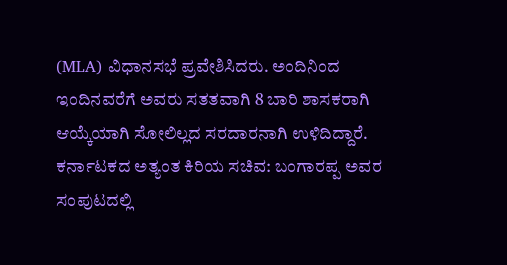(MLA) ವಿಧಾನಸಭೆ ಪ್ರವೇಶಿಸಿದರು. ಅಂದಿನಿಂದ ಇಂದಿನವರೆಗೆ ಅವರು ಸತತವಾಗಿ 8 ಬಾರಿ ಶಾಸಕರಾಗಿ ಆಯ್ಕೆಯಾಗಿ ಸೋಲಿಲ್ಲದ ಸರದಾರನಾಗಿ ಉಳಿದಿದ್ದಾರೆ.
ಕರ್ನಾಟಕದ ಅತ್ಯಂತ ಕಿರಿಯ ಸಚಿವ: ಬಂಗಾರಪ್ಪ ಅವರ ಸಂಪುಟದಲ್ಲಿ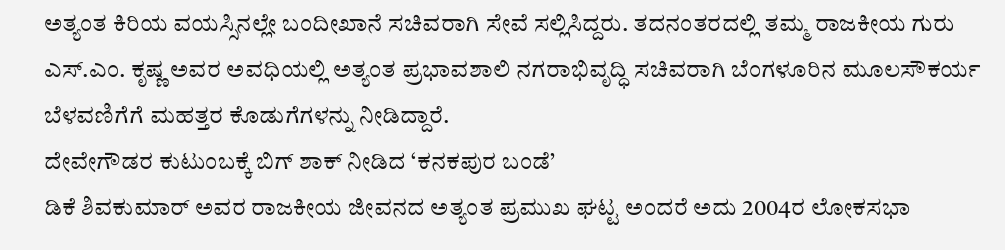ಅತ್ಯಂತ ಕಿರಿಯ ವಯಸ್ಸಿನಲ್ಲೇ ಬಂದೀಖಾನೆ ಸಚಿವರಾಗಿ ಸೇವೆ ಸಲ್ಲಿಸಿದ್ದರು. ತದನಂತರದಲ್ಲಿ ತಮ್ಮ ರಾಜಕೀಯ ಗುರು ಎಸ್.ಎಂ. ಕೃಷ್ಣ ಅವರ ಅವಧಿಯಲ್ಲಿ ಅತ್ಯಂತ ಪ್ರಭಾವಶಾಲಿ ನಗರಾಭಿವೃದ್ಧಿ ಸಚಿವರಾಗಿ ಬೆಂಗಳೂರಿನ ಮೂಲಸೌಕರ್ಯ ಬೆಳವಣಿಗೆಗೆ ಮಹತ್ತರ ಕೊಡುಗೆಗಳನ್ನು ನೀಡಿದ್ದಾರೆ.
ದೇವೇಗೌಡರ ಕುಟುಂಬಕ್ಕೆ ಬಿಗ್ ಶಾಕ್ ನೀಡಿದ ‘ಕನಕಪುರ ಬಂಡೆ’
ಡಿಕೆ ಶಿವಕುಮಾರ್ ಅವರ ರಾಜಕೀಯ ಜೀವನದ ಅತ್ಯಂತ ಪ್ರಮುಖ ಘಟ್ಟ ಅಂದರೆ ಅದು 2004ರ ಲೋಕಸಭಾ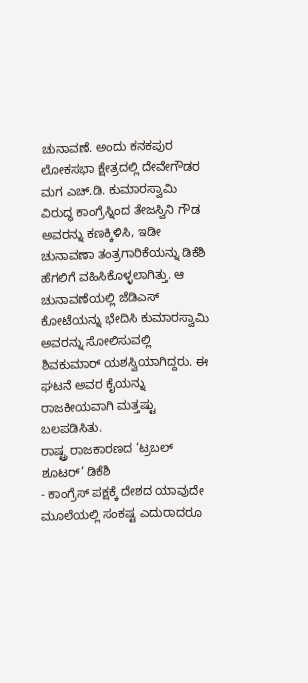ಚುನಾವಣೆ. ಅಂದು ಕನಕಪುರ ಲೋಕಸಭಾ ಕ್ಷೇತ್ರದಲ್ಲಿ ದೇವೇಗೌಡರ ಮಗ ಎಚ್.ಡಿ. ಕುಮಾರಸ್ವಾಮಿ ವಿರುದ್ಧ ಕಾಂಗ್ರೆಸ್ನಿಂದ ತೇಜಸ್ವಿನಿ ಗೌಡ ಅವರನ್ನು ಕಣಕ್ಕಿಳಿಸಿ, ಇಡೀ ಚುನಾವಣಾ ತಂತ್ರಗಾರಿಕೆಯನ್ನು ಡಿಕೆಶಿ ಹೆಗಲಿಗೆ ವಹಿಸಿಕೊಳ್ಳಲಾಗಿತ್ತು. ಆ ಚುನಾವಣೆಯಲ್ಲಿ ಜೆಡಿಎಸ್ ಕೋಟೆಯನ್ನು ಭೇದಿಸಿ ಕುಮಾರಸ್ವಾಮಿ ಅವರನ್ನು ಸೋಲಿಸುವಲ್ಲಿ ಶಿವಕುಮಾರ್ ಯಶಸ್ವಿಯಾಗಿದ್ದರು. ಈ ಘಟನೆ ಅವರ ಕೈಯನ್ನು ರಾಜಕೀಯವಾಗಿ ಮತ್ತಷ್ಟು ಬಲಪಡಿಸಿತು.
ರಾಷ್ಟ್ರ ರಾಜಕಾರಣದ ‘ಟ್ರಬಲ್ ಶೂಟರ್’ ಡಿಕೆಶಿ
- ಕಾಂಗ್ರೆಸ್ ಪಕ್ಷಕ್ಕೆ ದೇಶದ ಯಾವುದೇ ಮೂಲೆಯಲ್ಲಿ ಸಂಕಷ್ಟ ಎದುರಾದರೂ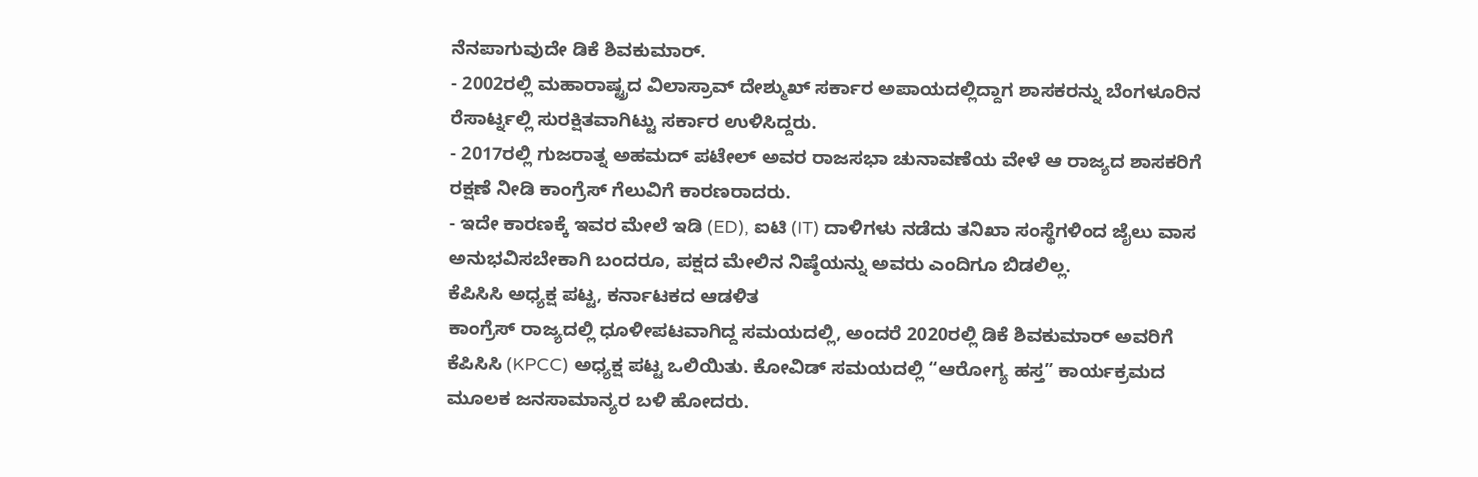ನೆನಪಾಗುವುದೇ ಡಿಕೆ ಶಿವಕುಮಾರ್.
- 2002ರಲ್ಲಿ ಮಹಾರಾಷ್ಟ್ರದ ವಿಲಾಸ್ರಾವ್ ದೇಶ್ಮುಖ್ ಸರ್ಕಾರ ಅಪಾಯದಲ್ಲಿದ್ದಾಗ ಶಾಸಕರನ್ನು ಬೆಂಗಳೂರಿನ ರೆಸಾರ್ಟ್ನಲ್ಲಿ ಸುರಕ್ಷಿತವಾಗಿಟ್ಟು ಸರ್ಕಾರ ಉಳಿಸಿದ್ದರು.
- 2017ರಲ್ಲಿ ಗುಜರಾತ್ನ ಅಹಮದ್ ಪಟೇಲ್ ಅವರ ರಾಜಸಭಾ ಚುನಾವಣೆಯ ವೇಳೆ ಆ ರಾಜ್ಯದ ಶಾಸಕರಿಗೆ ರಕ್ಷಣೆ ನೀಡಿ ಕಾಂಗ್ರೆಸ್ ಗೆಲುವಿಗೆ ಕಾರಣರಾದರು.
- ಇದೇ ಕಾರಣಕ್ಕೆ ಇವರ ಮೇಲೆ ಇಡಿ (ED), ಐಟಿ (IT) ದಾಳಿಗಳು ನಡೆದು ತನಿಖಾ ಸಂಸ್ಥೆಗಳಿಂದ ಜೈಲು ವಾಸ ಅನುಭವಿಸಬೇಕಾಗಿ ಬಂದರೂ, ಪಕ್ಷದ ಮೇಲಿನ ನಿಷ್ಠೆಯನ್ನು ಅವರು ಎಂದಿಗೂ ಬಿಡಲಿಲ್ಲ.
ಕೆಪಿಸಿಸಿ ಅಧ್ಯಕ್ಷ ಪಟ್ಟ, ಕರ್ನಾಟಕದ ಆಡಳಿತ
ಕಾಂಗ್ರೆಸ್ ರಾಜ್ಯದಲ್ಲಿ ಧೂಳೀಪಟವಾಗಿದ್ದ ಸಮಯದಲ್ಲಿ, ಅಂದರೆ 2020ರಲ್ಲಿ ಡಿಕೆ ಶಿವಕುಮಾರ್ ಅವರಿಗೆ ಕೆಪಿಸಿಸಿ (KPCC) ಅಧ್ಯಕ್ಷ ಪಟ್ಟ ಒಲಿಯಿತು. ಕೋವಿಡ್ ಸಮಯದಲ್ಲಿ “ಆರೋಗ್ಯ ಹಸ್ತ” ಕಾರ್ಯಕ್ರಮದ ಮೂಲಕ ಜನಸಾಮಾನ್ಯರ ಬಳಿ ಹೋದರು.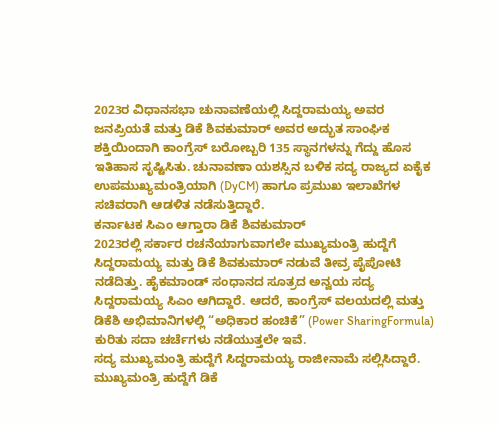2023ರ ವಿಧಾನಸಭಾ ಚುನಾವಣೆಯಲ್ಲಿ ಸಿದ್ದರಾಮಯ್ಯ ಅವರ ಜನಪ್ರಿಯತೆ ಮತ್ತು ಡಿಕೆ ಶಿವಕುಮಾರ್ ಅವರ ಅದ್ಭುತ ಸಾಂಘಿಕ ಶಕ್ತಿಯಿಂದಾಗಿ ಕಾಂಗ್ರೆಸ್ ಬರೋಬ್ಬರಿ 135 ಸ್ಥಾನಗಳನ್ನು ಗೆದ್ದು ಹೊಸ ಇತಿಹಾಸ ಸೃಷ್ಟಿಸಿತು. ಚುನಾವಣಾ ಯಶಸ್ಸಿನ ಬಳಿಕ ಸದ್ಯ ರಾಜ್ಯದ ಏಕೈಕ ಉಪಮುಖ್ಯಮಂತ್ರಿಯಾಗಿ (DyCM) ಹಾಗೂ ಪ್ರಮುಖ ಇಲಾಖೆಗಳ ಸಚಿವರಾಗಿ ಆಡಳಿತ ನಡೆಸುತ್ತಿದ್ದಾರೆ.
ಕರ್ನಾಟಕ ಸಿಎಂ ಆಗ್ತಾರಾ ಡಿಕೆ ಶಿವಕುಮಾರ್
2023ರಲ್ಲಿ ಸರ್ಕಾರ ರಚನೆಯಾಗುವಾಗಲೇ ಮುಖ್ಯಮಂತ್ರಿ ಹುದ್ದೆಗೆ ಸಿದ್ದರಾಮಯ್ಯ ಮತ್ತು ಡಿಕೆ ಶಿವಕುಮಾರ್ ನಡುವೆ ತೀವ್ರ ಪೈಪೋಟಿ ನಡೆದಿತ್ತು. ಹೈಕಮಾಂಡ್ ಸಂಧಾನದ ಸೂತ್ರದ ಅನ್ವಯ ಸದ್ಯ ಸಿದ್ದರಾಮಯ್ಯ ಸಿಎಂ ಆಗಿದ್ದಾರೆ. ಆದರೆ, ಕಾಂಗ್ರೆಸ್ ವಲಯದಲ್ಲಿ ಮತ್ತು ಡಿಕೆಶಿ ಅಭಿಮಾನಿಗಳಲ್ಲಿ “ಅಧಿಕಾರ ಹಂಚಿಕೆ” (Power SharingFormula) ಕುರಿತು ಸದಾ ಚರ್ಚೆಗಳು ನಡೆಯುತ್ತಲೇ ಇವೆ.
ಸದ್ಯ ಮುಖ್ಯಮಂತ್ರಿ ಹುದ್ದೆಗೆ ಸಿದ್ದರಾಮಯ್ಯ ರಾಜೀನಾಮೆ ಸಲ್ಲಿಸಿದ್ದಾರೆ. ಮುಖ್ಯಮಂತ್ರಿ ಹುದ್ದೆಗೆ ಡಿಕೆ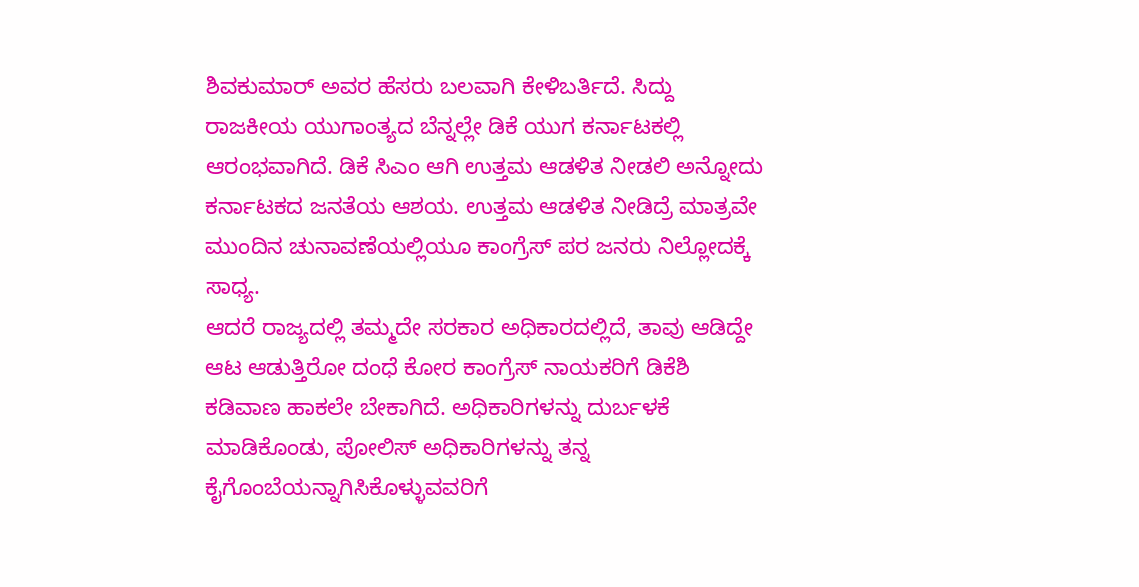ಶಿವಕುಮಾರ್ ಅವರ ಹೆಸರು ಬಲವಾಗಿ ಕೇಳಿಬರ್ತಿದೆ. ಸಿದ್ದು ರಾಜಕೀಯ ಯುಗಾಂತ್ಯದ ಬೆನ್ನಲ್ಲೇ ಡಿಕೆ ಯುಗ ಕರ್ನಾಟಕಲ್ಲಿ ಆರಂಭವಾಗಿದೆ. ಡಿಕೆ ಸಿಎಂ ಆಗಿ ಉತ್ತಮ ಆಡಳಿತ ನೀಡಲಿ ಅನ್ನೋದು ಕರ್ನಾಟಕದ ಜನತೆಯ ಆಶಯ. ಉತ್ತಮ ಆಡಳಿತ ನೀಡಿದ್ರೆ ಮಾತ್ರವೇ ಮುಂದಿನ ಚುನಾವಣೆಯಲ್ಲಿಯೂ ಕಾಂಗ್ರೆಸ್ ಪರ ಜನರು ನಿಲ್ಲೋದಕ್ಕೆ ಸಾಧ್ಯ.
ಆದರೆ ರಾಜ್ಯದಲ್ಲಿ ತಮ್ಮದೇ ಸರಕಾರ ಅಧಿಕಾರದಲ್ಲಿದೆ, ತಾವು ಆಡಿದ್ದೇ ಆಟ ಆಡುತ್ತಿರೋ ದಂಧೆ ಕೋರ ಕಾಂಗ್ರೆಸ್ ನಾಯಕರಿಗೆ ಡಿಕೆಶಿ ಕಡಿವಾಣ ಹಾಕಲೇ ಬೇಕಾಗಿದೆ. ಅಧಿಕಾರಿಗಳನ್ನು ದುರ್ಬಳಕೆ ಮಾಡಿಕೊಂಡು, ಪೋಲಿಸ್ ಅಧಿಕಾರಿಗಳನ್ನು ತನ್ನ ಕೈಗೊಂಬೆಯನ್ನಾಗಿಸಿಕೊಳ್ಳುವವರಿಗೆ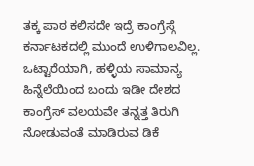ತಕ್ಕ ಪಾಠ ಕಲಿಸದೇ ಇದ್ರೆ ಕಾಂಗ್ರೆಸ್ಗೆ ಕರ್ನಾಟಕದಲ್ಲಿ ಮುಂದೆ ಉಳಿಗಾಲವಿಲ್ಲ.
ಒಟ್ಟಾರೆಯಾಗಿ, ಹಳ್ಳಿಯ ಸಾಮಾನ್ಯ ಹಿನ್ನೆಲೆಯಿಂದ ಬಂದು ಇಡೀ ದೇಶದ ಕಾಂಗ್ರೆಸ್ ವಲಯವೇ ತನ್ನತ್ತ ತಿರುಗಿ ನೋಡುವಂತೆ ಮಾಡಿರುವ ಡಿಕೆ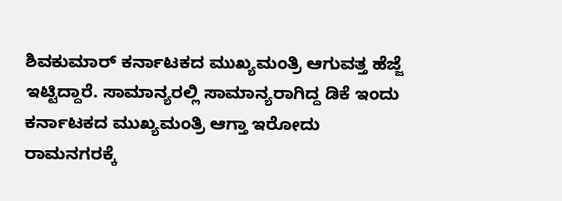ಶಿವಕುಮಾರ್ ಕರ್ನಾಟಕದ ಮುಖ್ಯಮಂತ್ರಿ ಆಗುವತ್ತ ಹೆಜ್ಜೆ ಇಟ್ಟಿದ್ದಾರೆ. ಸಾಮಾನ್ಯರಲ್ಲಿ ಸಾಮಾನ್ಯರಾಗಿದ್ದ ಡಿಕೆ ಇಂದು ಕರ್ನಾಟಕದ ಮುಖ್ಯಮಂತ್ರಿ ಆಗ್ತಾ ಇರೋದು ರಾಮನಗರಕ್ಕೆ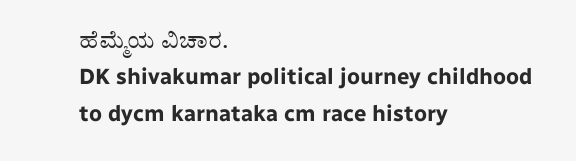ಹೆಮ್ಮೆಯ ವಿಚಾರ.
DK shivakumar political journey childhood to dycm karnataka cm race history